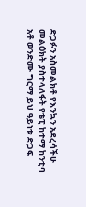ድጋፉን አስመልክቶ የእንኳን አደረሳችሁ መልዕክት ያስተላለፋት የቴፒ ከተማ ከንቲባ አቶ ወንድሙ ግርማ ይህ ዓይነቱ ድጋፍ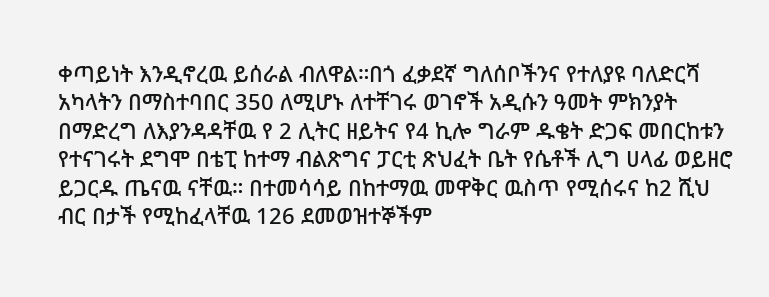ቀጣይነት እንዲኖረዉ ይሰራል ብለዋል።በጎ ፈቃደኛ ግለሰቦችንና የተለያዩ ባለድርሻ አካላትን በማስተባበር 350 ለሚሆኑ ለተቸገሩ ወገኖች አዲሱን ዓመት ምክንያት በማድረግ ለእያንዳዳቸዉ የ 2 ሊትር ዘይትና የ4 ኪሎ ግራም ዱቄት ድጋፍ መበርከቱን የተናገሩት ደግሞ በቴፒ ከተማ ብልጽግና ፓርቲ ጽህፈት ቤት የሴቶች ሊግ ሀላፊ ወይዘሮ ይጋርዱ ጤናዉ ናቸዉ። በተመሳሳይ በከተማዉ መዋቅር ዉስጥ የሚሰሩና ከ2 ሺህ ብር በታች የሚከፈላቸዉ 126 ደመወዝተኞችም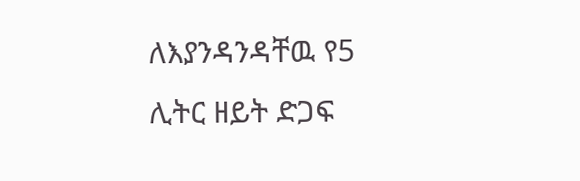ለእያንዳንዳቸዉ የ5 ሊትር ዘይት ድጋፍ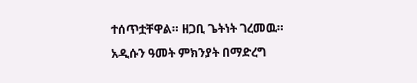ተሰጥቷቸዋል። ዘጋቢ ጌትነት ገረመዉ።
አዲሱን ዓመት ምክንያት በማድረግ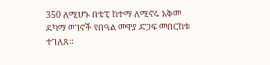350 ለሚሆኑ በቴፒ ከተማ ለሚኖሩ አቅመ ደካማ ወገኖች የበዓል መዋያ ድጋፍ መበርከቱ ተገለጸ።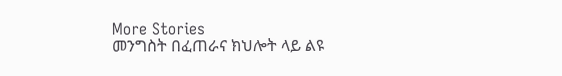More Stories
መንግስት በፈጠራና ክህሎት ላይ ልዩ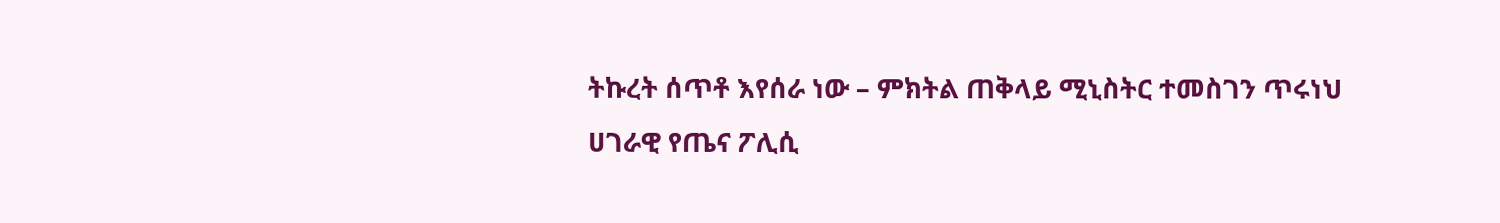ትኩረት ሰጥቶ እየሰራ ነው – ምክትል ጠቅላይ ሚኒስትር ተመስገን ጥሩነህ
ሀገራዊ የጤና ፖሊሲ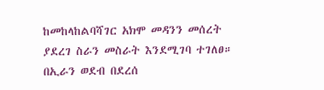ከመከላከልባሻገር አክሞ መዳንን መሰረት ያደረገ ስራን መስራት እንደሚገባ ተገለፀ።
በኢራን ወደብ በደረሰ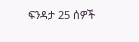ፍንዳታ 25 ሰዎች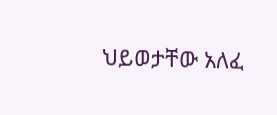ህይወታቸው አለፈ